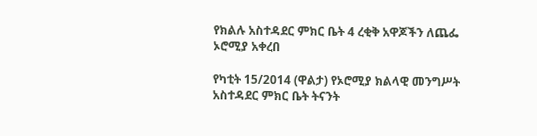የክልሉ አስተዳደር ምክር ቤት 4 ረቂቅ አዋጆችን ለጨፌ ኦሮሚያ አቀረበ

የካቲት 15/2014 (ዋልታ) የኦሮሚያ ክልላዊ መንግሥት አስተዳደር ምክር ቤት ትናንት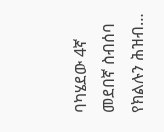ባካሄደው 4ኛ መደበኛ ስብሰባ የክልሉን ሕዝብ…